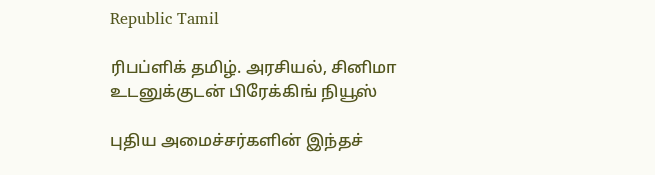Republic Tamil

ரிபப்ளிக் தமிழ். அரசியல், சினிமா உடனுக்குடன் பிரேக்கிங் நியூஸ்

புதிய அமைச்சர்களின் இந்தச்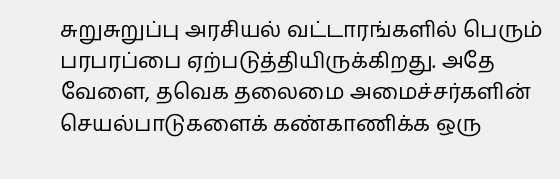சுறுசுறுப்பு அரசியல் வட்டாரங்களில் பெரும் பரபரப்பை ஏற்படுத்தியிருக்கிறது. அதே வேளை, தவெக தலைமை அமைச்சர்களின் செயல்பாடுகளைக் கண்காணிக்க ஒரு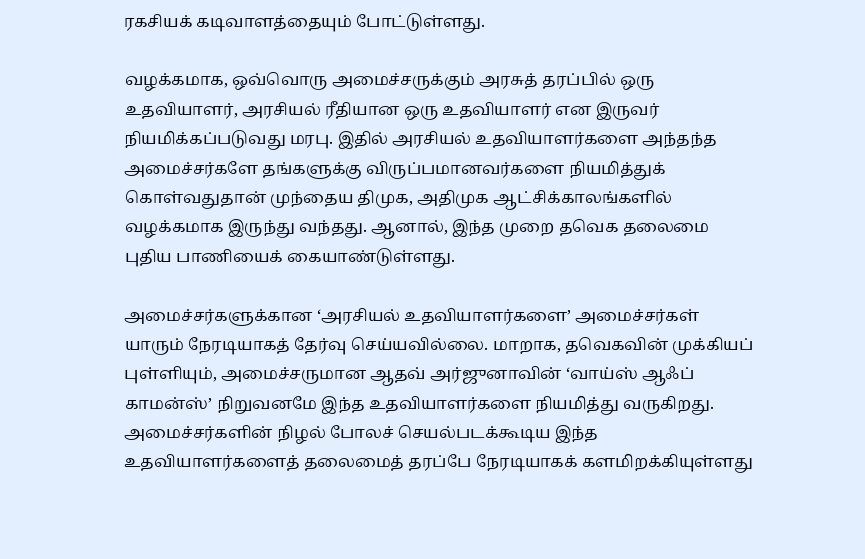ரகசியக் கடிவாளத்தையும் போட்டுள்ளது.

வழக்கமாக, ஒவ்வொரு அமைச்சருக்கும் அரசுத் தரப்பில் ஒரு உதவியாளர், அரசியல் ரீதியான ஒரு உதவியாளர் என இருவர் நியமிக்கப்படுவது மரபு. இதில் அரசியல் உதவியாளர்களை அந்தந்த அமைச்சர்களே தங்களுக்கு விருப்பமானவர்களை நியமித்துக் கொள்வதுதான் முந்தைய திமுக, அதிமுக ஆட்சிக்காலங்களில் வழக்கமாக இருந்து வந்தது. ஆனால், இந்த முறை தவெக தலைமை புதிய பாணியைக் கையாண்டுள்ளது.

அமைச்சர்களுக்கான ‘அரசியல் உதவியாளர்களை’ அமைச்சர்கள் யாரும் நேரடியாகத் தேர்வு செய்யவில்லை. மாறாக, தவெகவின் முக்கியப் புள்ளியும், அமைச்சருமான ஆதவ் அர்ஜுனாவின் ‘வாய்ஸ் ஆஃப் காமன்ஸ்’ நிறுவனமே இந்த உதவியாளர்களை நியமித்து வருகிறது. அமைச்சர்களின் நிழல் போலச் செயல்படக்கூடிய இந்த உதவியாளர்களைத் தலைமைத் தரப்பே நேரடியாகக் களமிறக்கியுள்ளது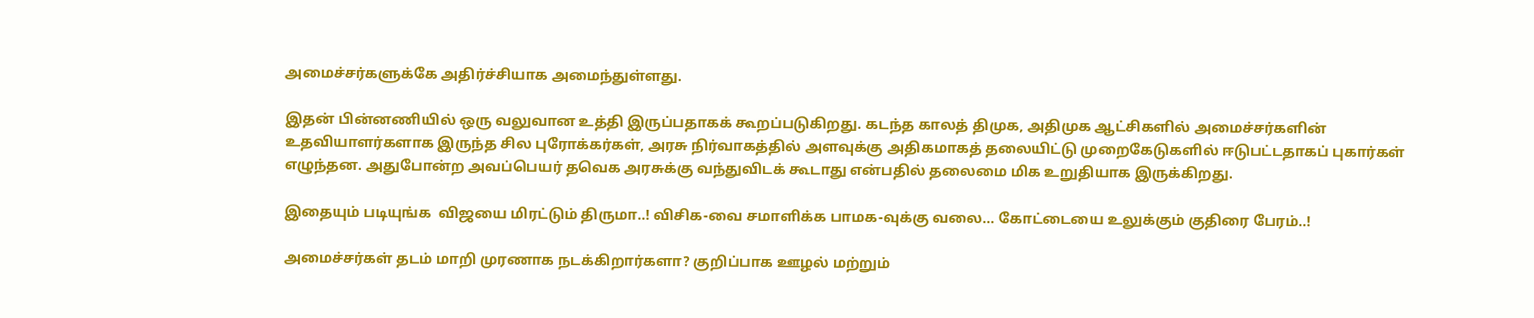அமைச்சர்களுக்கே அதிர்ச்சியாக அமைந்துள்ளது.

இதன் பின்னணியில் ஒரு வலுவான உத்தி இருப்பதாகக் கூறப்படுகிறது. கடந்த காலத் திமுக, அதிமுக ஆட்சிகளில் அமைச்சர்களின் உதவியாளர்களாக இருந்த சில புரோக்கர்கள், அரசு நிர்வாகத்தில் அளவுக்கு அதிகமாகத் தலையிட்டு முறைகேடுகளில் ஈடுபட்டதாகப் புகார்கள் எழுந்தன. அதுபோன்ற அவப்பெயர் தவெக அரசுக்கு வந்துவிடக் கூடாது என்பதில் தலைமை மிக உறுதியாக இருக்கிறது.

இதையும் படியுங்க  விஜயை மிரட்டும் திருமா..! விசிக-வை சமாளிக்க பாமக-வுக்கு வலை… கோட்டையை உலுக்கும் குதிரை பேரம்..!

அமைச்சர்கள் தடம் மாறி முரணாக நடக்கிறார்களா? குறிப்பாக ஊழல் மற்றும்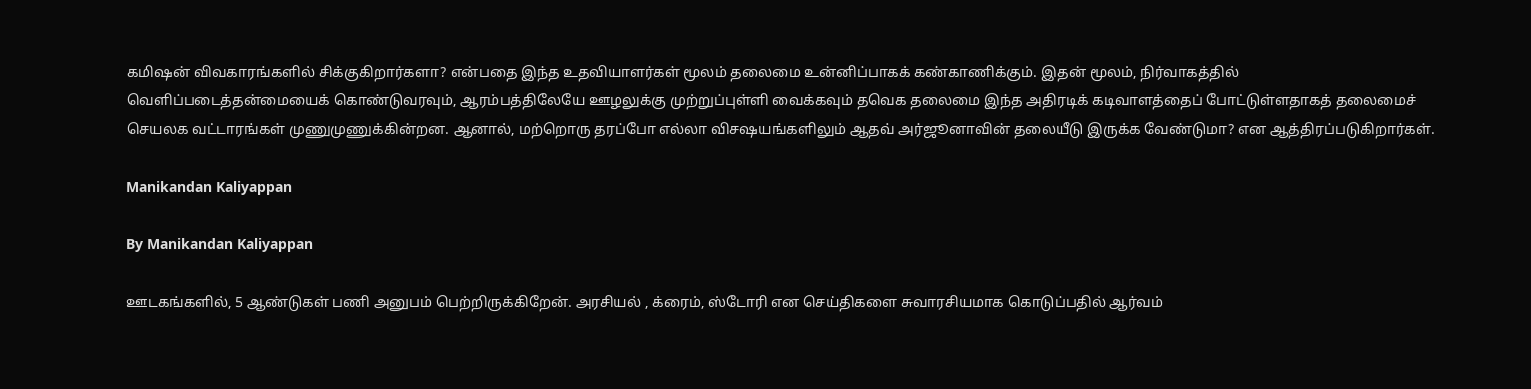கமிஷன் விவகாரங்களில் சிக்குகிறார்களா? என்பதை இந்த உதவியாளர்கள் மூலம் தலைமை உன்னிப்பாகக் கண்காணிக்கும். இதன் மூலம், நிர்வாகத்தில் வெளிப்படைத்தன்மையைக் கொண்டுவரவும், ஆரம்பத்திலேயே ஊழலுக்கு முற்றுப்புள்ளி வைக்கவும் தவெக தலைமை இந்த அதிரடிக் கடிவாளத்தைப் போட்டுள்ளதாகத் தலைமைச் செயலக வட்டாரங்கள் முணுமுணுக்கின்றன. ஆனால், மற்றொரு தரப்போ எல்லா விசஷயங்களிலும் ஆதவ் அர்ஜூனாவின் தலையீடு இருக்க வேண்டுமா? என ஆத்திரப்படுகிறார்கள்.

Manikandan Kaliyappan

By Manikandan Kaliyappan

ஊடகங்களில், 5 ஆண்டுகள் பணி அனுபம் பெற்றிருக்கிறேன். அரசியல் , க்ரைம், ஸ்டோரி என செய்திகளை சுவாரசியமாக கொடுப்பதில் ஆர்வம்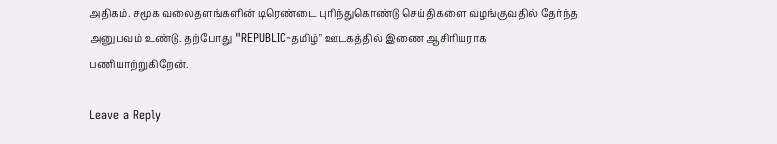அதிகம். சமூக வலைதளங்களின் டிரெண்டை புரிந்துகொண்டு செய்திகளை வழங்குவதில் தேர்ந்த அனுபவம் உண்டு. தற்போது "REPUBLIC-தமிழ்" ஊடகத்தில் இணை ஆசிரியராக பணியாற்றுகிறேன்.

Leave a Reply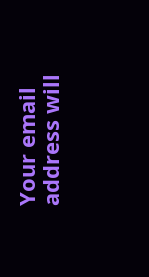Your email address will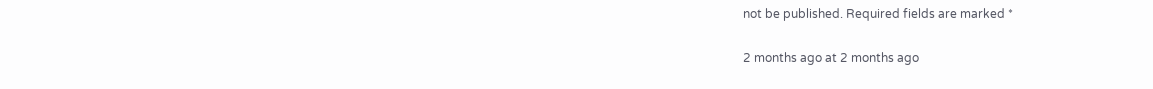not be published. Required fields are marked *

2 months ago at 2 months ago